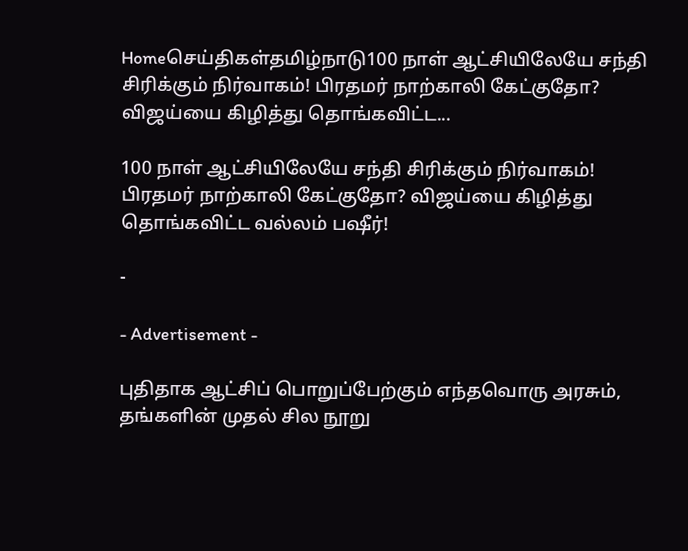Homeசெய்திகள்தமிழ்நாடு100 நாள் ஆட்சியிலேயே சந்தி சிரிக்கும் நிர்வாகம்! பிரதமர் நாற்காலி கேட்குதோ? விஜய்யை கிழித்து தொங்கவிட்ட...

100 நாள் ஆட்சியிலேயே சந்தி சிரிக்கும் நிர்வாகம்! பிரதமர் நாற்காலி கேட்குதோ? விஜய்யை கிழித்து தொங்கவிட்ட வல்லம் பஷீர்!

-

- Advertisement -

புதிதாக ஆட்சிப் பொறுப்பேற்கும் எந்தவொரு அரசும், தங்களின் முதல் சில நூறு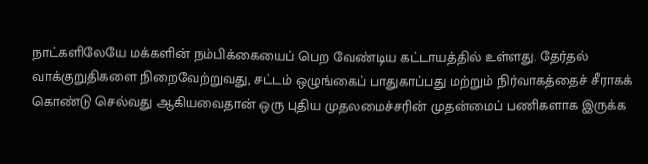நாட்களிலேயே மக்களின் நம்பிக்கையைப் பெற வேண்டிய கட்டாயத்தில் உள்ளது. தேர்தல் வாக்குறுதிகளை நிறைவேற்றுவது, சட்டம் ஒழுங்கைப் பாதுகாப்பது மற்றும் நிர்வாகத்தைச் சீராகக் கொண்டு செல்வது ஆகியவைதான் ஒரு புதிய முதலமைச்சரின் முதன்மைப் பணிகளாக இருக்க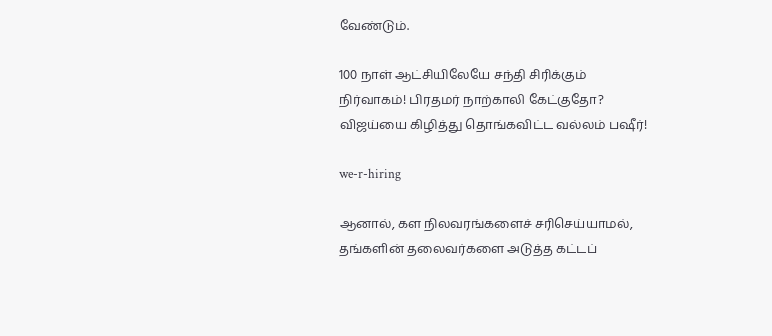வேண்டும்.

100 நாள் ஆட்சியிலேயே சந்தி சிரிக்கும் நிர்வாகம்! பிரதமர் நாற்காலி கேட்குதோ? விஜய்யை கிழித்து தொங்கவிட்ட வல்லம் பஷீர்!

we-r-hiring

ஆனால், கள நிலவரங்களைச் சரிசெய்யாமல், தங்களின் தலைவர்களை அடுத்த கட்டப்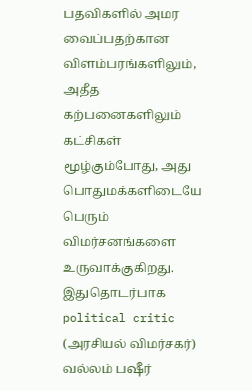பதவிகளில் அமர வைப்பதற்கான விளம்பரங்களிலும், அதீத கற்பனைகளிலும் கட்சிகள் மூழ்கும்போது, அது பொதுமக்களிடையே பெரும் விமர்சனங்களை உருவாக்குகிறது.  இதுதொடர்பாக political critic (அரசியல் விமர்சகர்) வல்லம் பஷீர்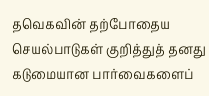தவெகவின் தற்போதைய செயல்பாடுகள் குறித்துத் தனது கடுமையான பார்வைகளைப்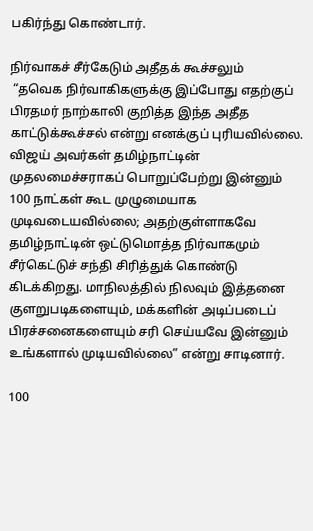பகிர்ந்து கொண்டார்.

நிர்வாகச் சீர்கேடும் அதீதக் கூச்சலும்
 “தவெக நிர்வாகிகளுக்கு இப்போது எதற்குப் பிரதமர் நாற்காலி குறித்த இந்த அதீத காட்டுக்கூச்சல் என்று எனக்குப் புரியவில்லை. விஜய் அவர்கள் தமிழ்நாட்டின் முதலமைச்சராகப் பொறுப்பேற்று இன்னும் 100 நாட்கள் கூட முழுமையாக முடிவடையவில்லை; அதற்குள்ளாகவே தமிழ்நாட்டின் ஒட்டுமொத்த நிர்வாகமும் சீர்கெட்டுச் சந்தி சிரித்துக் கொண்டு கிடக்கிறது. மாநிலத்தில் நிலவும் இத்தனை குளறுபடிகளையும், மக்களின் அடிப்படைப் பிரச்சனைகளையும் சரி செய்யவே இன்னும் உங்களால் முடியவில்லை” என்று சாடினார்.

100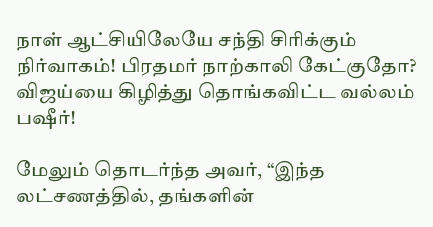நாள் ஆட்சியிலேயே சந்தி சிரிக்கும் நிர்வாகம்! பிரதமர் நாற்காலி கேட்குதோ? விஜய்யை கிழித்து தொங்கவிட்ட வல்லம் பஷீர்!

மேலும் தொடர்ந்த அவர், “இந்த லட்சணத்தில், தங்களின்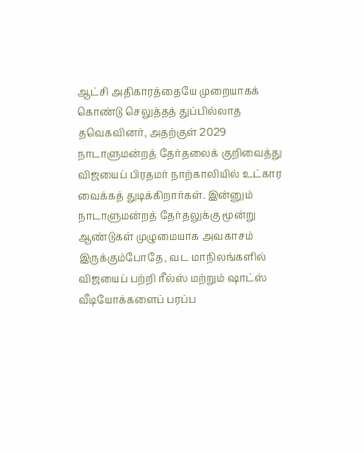ஆட்சி அதிகாரத்தையே முறையாகக் கொண்டு செலுத்தத் துப்பில்லாத தவெகவினர், அதற்குள் 2029 நாடாளுமன்றத் தேர்தலைக் குறிவைத்து விஜயைப் பிரதமர் நாற்காலியில் உட்கார வைக்கத் துடிக்கிறார்கள். இன்னும் நாடாளுமன்றத் தேர்தலுக்கு மூன்று ஆண்டுகள் முழுமையாக அவகாசம் இருக்கும்போதே, வட மாநிலங்களில் விஜயைப் பற்றி ரீல்ஸ் மற்றும் ஷாட்ஸ் வீடியோக்களைப் பரப்ப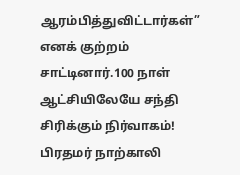ஆரம்பித்துவிட்டார்கள்” எனக் குற்றம் சாட்டினார்.100 நாள் ஆட்சியிலேயே சந்தி சிரிக்கும் நிர்வாகம்! பிரதமர் நாற்காலி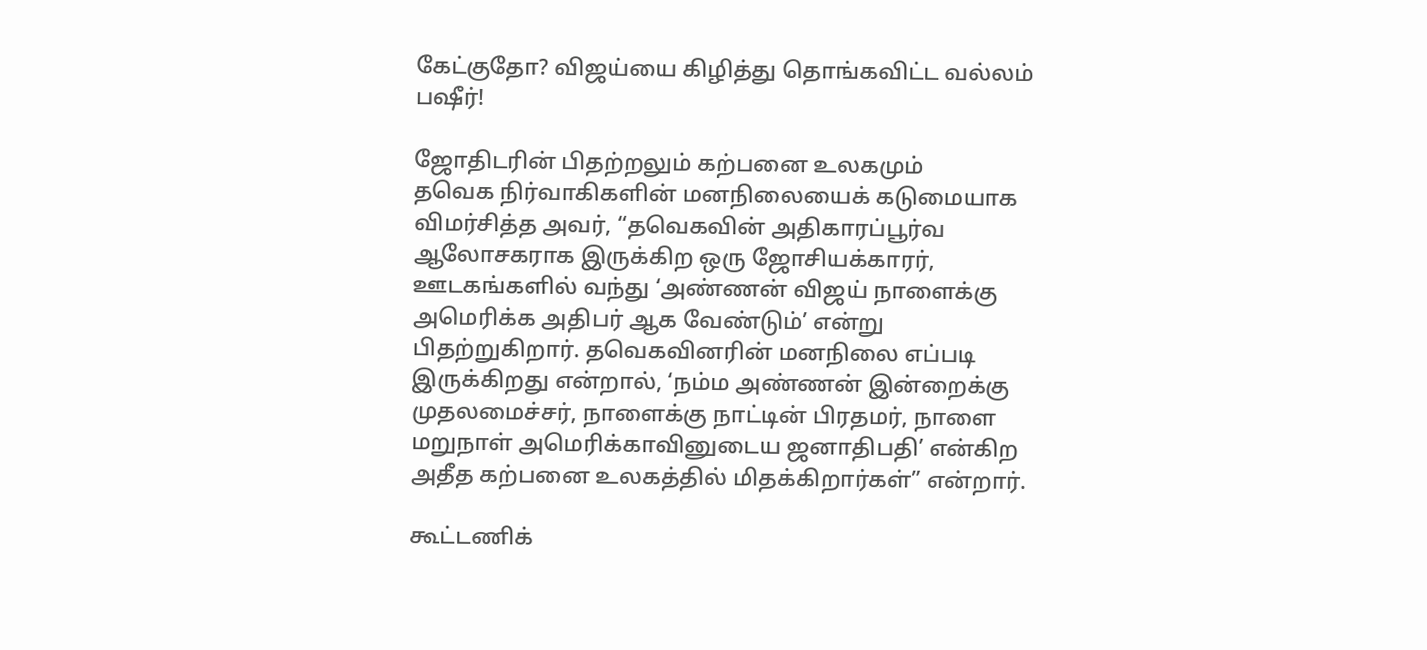கேட்குதோ? விஜய்யை கிழித்து தொங்கவிட்ட வல்லம் பஷீர்!

ஜோதிடரின் பிதற்றலும் கற்பனை உலகமும்
தவெக நிர்வாகிகளின் மனநிலையைக் கடுமையாக விமர்சித்த அவர், “தவெகவின் அதிகாரப்பூர்வ ஆலோசகராக இருக்கிற ஒரு ஜோசியக்காரர், ஊடகங்களில் வந்து ‘அண்ணன் விஜய் நாளைக்கு அமெரிக்க அதிபர் ஆக வேண்டும்’ என்று பிதற்றுகிறார். தவெகவினரின் மனநிலை எப்படி இருக்கிறது என்றால், ‘நம்ம அண்ணன் இன்றைக்கு முதலமைச்சர், நாளைக்கு நாட்டின் பிரதமர், நாளை மறுநாள் அமெரிக்காவினுடைய ஜனாதிபதி’ என்கிற அதீத கற்பனை உலகத்தில் மிதக்கிறார்கள்” என்றார்.

கூட்டணிக்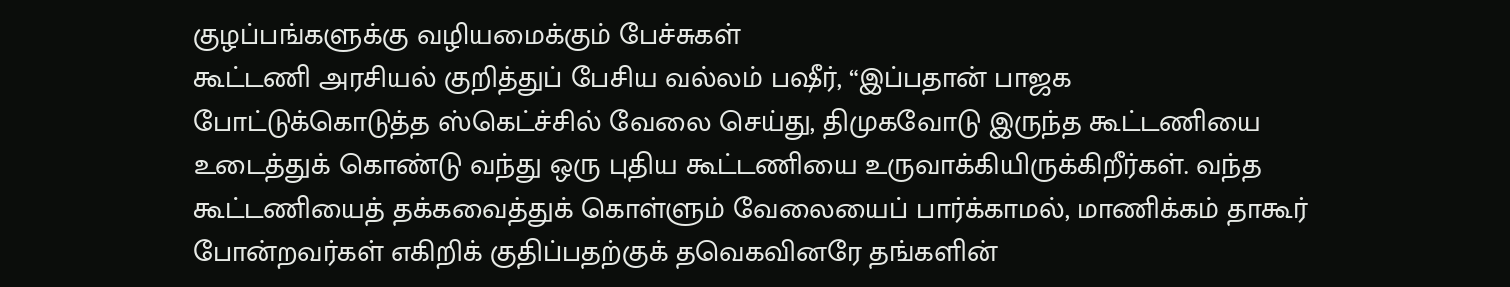குழப்பங்களுக்கு வழியமைக்கும் பேச்சுகள்
கூட்டணி அரசியல் குறித்துப் பேசிய வல்லம் பஷீர், “இப்பதான் பாஜக போட்டுக்கொடுத்த ஸ்கெட்ச்சில் வேலை செய்து, திமுகவோடு இருந்த கூட்டணியை உடைத்துக் கொண்டு வந்து ஒரு புதிய கூட்டணியை உருவாக்கியிருக்கிறீர்கள். வந்த கூட்டணியைத் தக்கவைத்துக் கொள்ளும் வேலையைப் பார்க்காமல், மாணிக்கம் தாகூர் போன்றவர்கள் எகிறிக் குதிப்பதற்குக் தவெகவினரே தங்களின்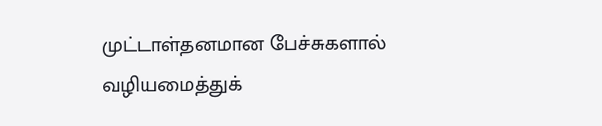முட்டாள்தனமான பேச்சுகளால் வழியமைத்துக்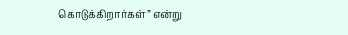கொடுக்கிறார்கள்” என்று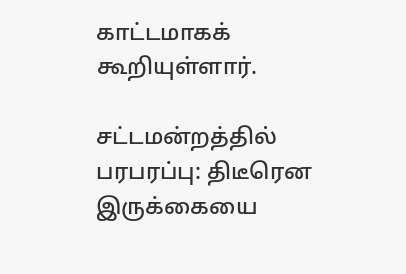காட்டமாகக் கூறியுள்ளார்.

சட்டமன்றத்தில் பரபரப்பு: திடீரென இருக்கையை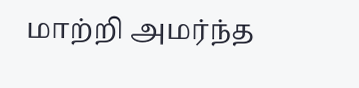மாற்றி அமர்ந்த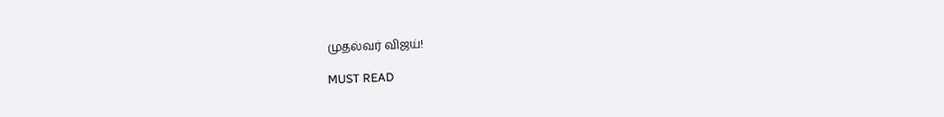முதல்வர் விஜய்!

MUST READ